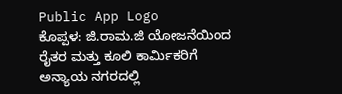Public App Logo
ಕೊಪ್ಪಳ: ಜಿ.ರಾಮ.ಜಿ ಯೋಜನೆಯಿಂದ ರೈತರ ಮತ್ತು ಕೂಲಿ ಕಾರ್ಮಿಕರಿಗೆ ಅನ್ಯಾಯ ನಗರದಲ್ಲಿ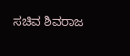ಸಚಿವ ಶಿವರಾಜ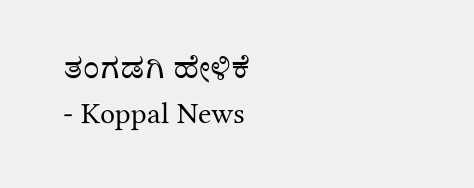ತಂಗಡಗಿ ಹೇಳಿಕೆ - Koppal News